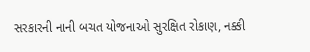સરકારની નાની બચત યોજનાઓ સુરક્ષિત રોકાણ, નક્કી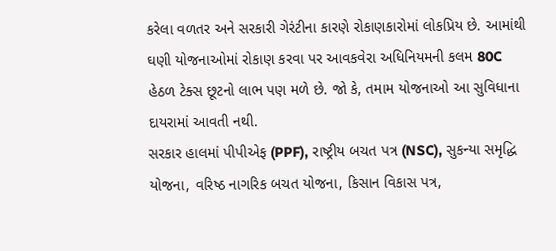કરેલા વળતર અને સરકારી ગેરંટીના કારણે રોકાણકારોમાં લોકપ્રિય છે. આમાંથી ઘણી યોજનાઓમાં રોકાણ કરવા પર આવકવેરા અધિનિયમની કલમ 80C હેઠળ ટેક્સ છૂટનો લાભ પણ મળે છે. જો કે, તમામ યોજનાઓ આ સુવિધાના દાયરામાં આવતી નથી.
સરકાર હાલમાં પીપીએફ (PPF), રાષ્ટ્રીય બચત પત્ર (NSC), સુકન્યા સમૃદ્ધિ યોજના, વરિષ્ઠ નાગરિક બચત યોજના, કિસાન વિકાસ પત્ર,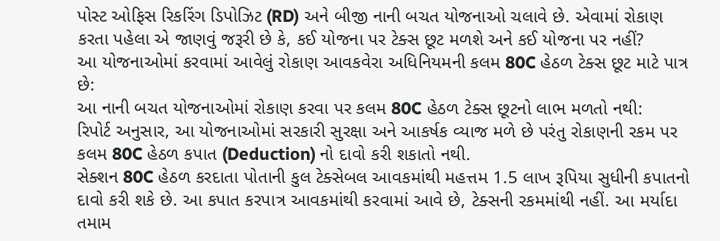પોસ્ટ ઓફિસ રિકરિંગ ડિપોઝિટ (RD) અને બીજી નાની બચત યોજનાઓ ચલાવે છે. એવામાં રોકાણ કરતા પહેલા એ જાણવું જરૂરી છે કે, કઈ યોજના પર ટેક્સ છૂટ મળશે અને કઈ યોજના પર નહીં?
આ યોજનાઓમાં કરવામાં આવેલું રોકાણ આવકવેરા અધિનિયમની કલમ 80C હેઠળ ટેક્સ છૂટ માટે પાત્ર છે:
આ નાની બચત યોજનાઓમાં રોકાણ કરવા પર કલમ 80C હેઠળ ટેક્સ છૂટનો લાભ મળતો નથી:
રિપોર્ટ અનુસાર, આ યોજનાઓમાં સરકારી સુરક્ષા અને આકર્ષક વ્યાજ મળે છે પરંતુ રોકાણની રકમ પર કલમ 80C હેઠળ કપાત (Deduction) નો દાવો કરી શકાતો નથી.
સેક્શન 80C હેઠળ કરદાતા પોતાની કુલ ટેક્સેબલ આવકમાંથી મહત્તમ 1.5 લાખ રૂપિયા સુધીની કપાતનો દાવો કરી શકે છે. આ કપાત કરપાત્ર આવકમાંથી કરવામાં આવે છે, ટેક્સની રકમમાંથી નહીં. આ મર્યાદા તમામ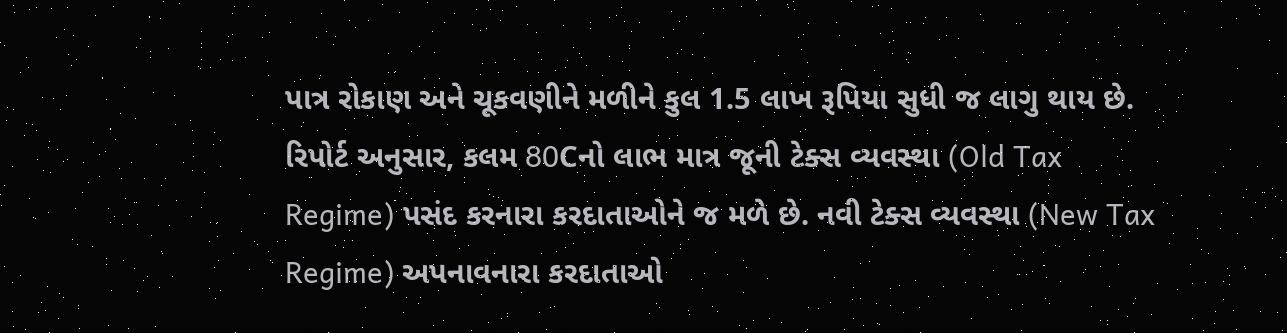પાત્ર રોકાણ અને ચૂકવણીને મળીને કુલ 1.5 લાખ રૂપિયા સુધી જ લાગુ થાય છે.
રિપોર્ટ અનુસાર, કલમ 80Cનો લાભ માત્ર જૂની ટેક્સ વ્યવસ્થા (Old Tax Regime) પસંદ કરનારા કરદાતાઓને જ મળે છે. નવી ટેક્સ વ્યવસ્થા (New Tax Regime) અપનાવનારા કરદાતાઓ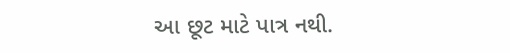આ છૂટ માટે પાત્ર નથી.